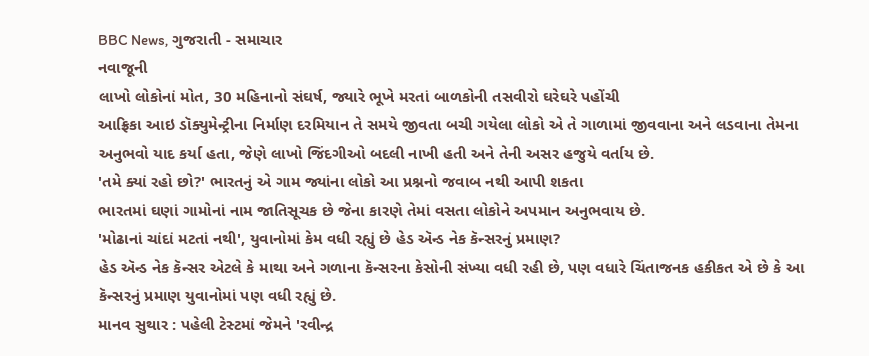BBC News, ગુજરાતી - સમાચાર
નવાજૂની
લાખો લોકોનાં મોત, 30 મહિનાનો સંઘર્ષ, જ્યારે ભૂખે મરતાં બાળકોની તસવીરો ઘરેઘરે પહોંચી
આફ્રિકા આઇ ડૉક્યુમેન્ટ્રીના નિર્માણ દરમિયાન તે સમયે જીવતા બચી ગયેલા લોકો એ તે ગાળામાં જીવવાના અને લડવાના તેમના અનુભવો યાદ કર્યા હતા, જેણે લાખો જિંદગીઓ બદલી નાખી હતી અને તેની અસર હજુયે વર્તાય છે.
'તમે ક્યાં રહો છો?' ભારતનું એ ગામ જ્યાંના લોકો આ પ્રશ્નનો જવાબ નથી આપી શકતા
ભારતમાં ઘણાં ગામોનાં નામ જાતિસૂચક છે જેના કારણે તેમાં વસતા લોકોને અપમાન અનુભવાય છે.
'મોઢાનાં ચાંદાં મટતાં નથી', યુવાનોમાં કેમ વધી રહ્યું છે હેડ ઍન્ડ નેક કૅન્સરનું પ્રમાણ?
હેડ ઍન્ડ નેક કૅન્સર એટલે કે માથા અને ગળાના કૅન્સરના કેસોની સંખ્યા વધી રહી છે, પણ વધારે ચિંતાજનક હકીકત એ છે કે આ કૅન્સરનું પ્રમાણ યુવાનોમાં પણ વધી રહ્યું છે.
માનવ સુથાર : પહેલી ટેસ્ટમાં જેમને 'રવીન્દ્ર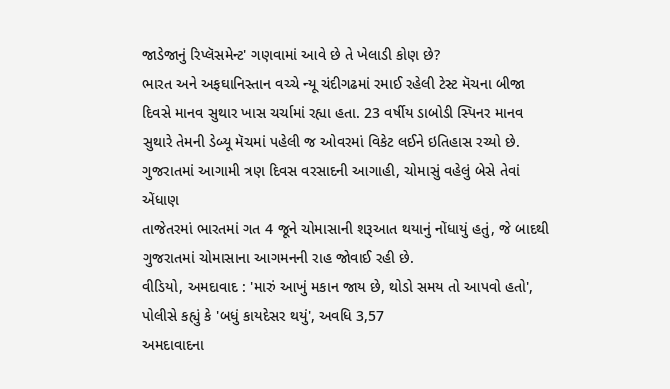જાડેજાનું રિપ્લૅસમેન્ટ' ગણવામાં આવે છે તે ખેલાડી કોણ છે?
ભારત અને અફઘાનિસ્તાન વચ્ચે ન્યૂ ચંદીગઢમાં રમાઈ રહેલી ટેસ્ટ મૅચના બીજા દિવસે માનવ સુથાર ખાસ ચર્ચામાં રહ્યા હતા. 23 વર્ષીય ડાબોડી સ્પિનર માનવ સુથારે તેમની ડેબ્યૂ મૅચમાં પહેલી જ ઓવરમાં વિકેટ લઈને ઇતિહાસ રચ્યો છે.
ગુજરાતમાં આગામી ત્રણ દિવસ વરસાદની આગાહી, ચોમાસું વહેલું બેસે તેવાં એંધાણ
તાજેતરમાં ભારતમાં ગત 4 જૂને ચોમાસાની શરૂઆત થયાનું નોંધાયું હતું, જે બાદથી ગુજરાતમાં ચોમાસાના આગમનની રાહ જોવાઈ રહી છે.
વીડિયો, અમદાવાદ : 'મારું આખું મકાન જાય છે, થોડો સમય તો આપવો હતો', પોલીસે કહ્યું કે 'બધું કાયદેસર થયું', અવધિ 3,57
અમદાવાદના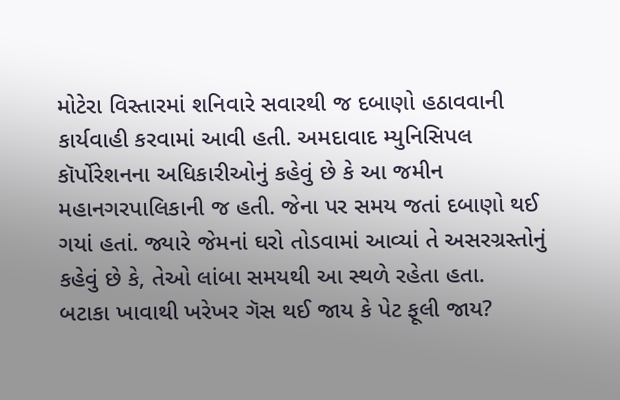મોટેરા વિસ્તારમાં શનિવારે સવારથી જ દબાણો હઠાવવાની કાર્યવાહી કરવામાં આવી હતી. અમદાવાદ મ્યુનિસિપલ કૉર્પોરેશનના અધિકારીઓનું કહેવું છે કે આ જમીન મહાનગરપાલિકાની જ હતી. જેના પર સમય જતાં દબાણો થઈ ગયાં હતાં. જ્યારે જેમનાં ઘરો તોડવામાં આવ્યાં તે અસરગ્રસ્તોનું કહેવું છે કે, તેઓ લાંબા સમયથી આ સ્થળે રહેતા હતા.
બટાકા ખાવાથી ખરેખર ગૅસ થઈ જાય કે પેટ ફૂલી જાય?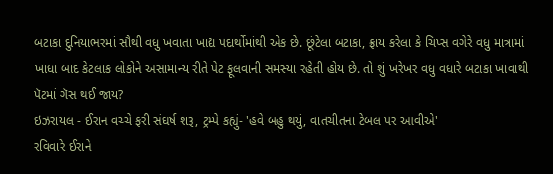બટાકા દુનિયાભરમાં સૌથી વધુ ખવાતા ખાદ્ય પદાર્થોમાંથી એક છે. છૂંટેલા બટાકા, ફ્રાય કરેલા કે ચિપ્સ વગેરે વધુ માત્રામાં ખાધા બાદ કેટલાક લોકોને અસામાન્ય રીતે પેટ ફૂલવાની સમસ્યા રહેતી હોય છે. તો શું ખરેખર વધુ વધારે બટાકા ખાવાથી પૅટમાં ગૅસ થઈ જાય?
ઇઝરાયલ - ઈરાન વચ્ચે ફરી સંઘર્ષ શરૂ, ટ્રમ્પે કહ્યું- 'હવે બહુ થયું, વાતચીતના ટેબલ પર આવીએ'
રવિવારે ઈરાને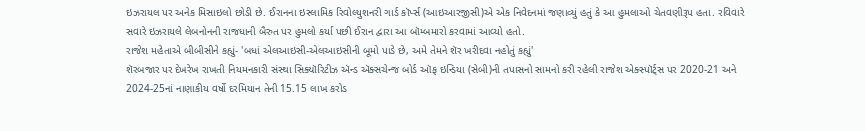ઇઝરાયલ પર અનેક મિસાઇલો છોડી છે. ઈરાનના ઇસ્લામિક રિવોલ્યુશનરી ગાર્ડ કૉર્પ્સ (આઇઆરજીસી)એ એક નિવેદનમાં જણાવ્યું હતું કે આ હુમલાઓ ચેતવણીરૂપ હતા. રવિવારે સવારે ઇઝરાયલે લેબનોનની રાજધાની બૈરુત પર હુમલો કર્યા પછી ઈરાન દ્વારા આ બૉમ્બમારો કરવામાં આવ્યો હતો.
રાજેશ મહેતાએ બીબીસીને કહ્યું- 'બધાં એલઆઇસી-એલઆઇસીની બૂમો પાડે છે, અમે તેમને શૅર ખરીદવા નહોતું કહ્યું'
શૅરબજાર પર દેખરેખ રાખતી નિયમનકારી સંસ્થા સિક્યૉરિટીઝ ઍન્ડ ઍક્સચેન્જ બોર્ડ ઑફ ઇન્ડિયા (સેબી)ની તપાસનો સામનો કરી રહેલી રાજેશ એક્સ્પૉર્ટ્સ પર 2020-21 અને 2024-25નાં નાણાકીય વર્ષો દરમિયાન તેની 15.15 લાખ કરોડ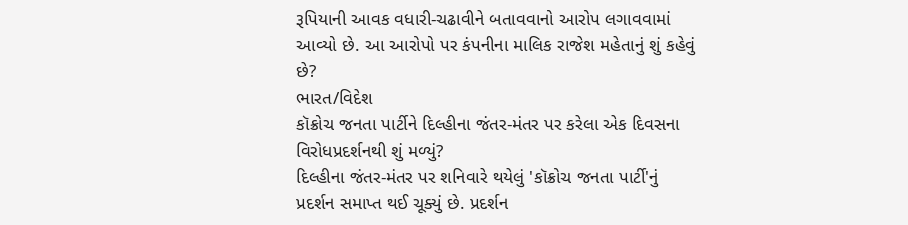રૂપિયાની આવક વધારી-ચઢાવીને બતાવવાનો આરોપ લગાવવામાં આવ્યો છે. આ આરોપો પર કંપનીના માલિક રાજેશ મહેતાનું શું કહેવું છે?
ભારત/વિદેશ
કૉક્રોચ જનતા પાર્ટીને દિલ્હીના જંતર-મંતર પર કરેલા એક દિવસના વિરોધપ્રદર્શનથી શું મળ્યું?
દિલ્હીના જંતર-મંતર પર શનિવારે થયેલું 'કૉક્રોચ જનતા પાર્ટી'નું પ્રદર્શન સમાપ્ત થઈ ચૂક્યું છે. પ્રદર્શન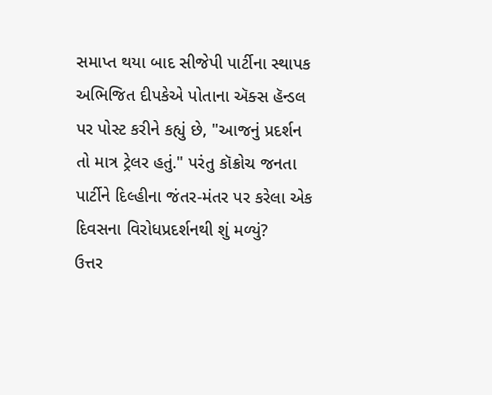સમાપ્ત થયા બાદ સીજેપી પાર્ટીના સ્થાપક અભિજિત દીપકેએ પોતાના ઍક્સ હૅન્ડલ પર પોસ્ટ કરીને કહ્યું છે, "આજનું પ્રદર્શન તો માત્ર ટ્રેલર હતું." પરંતુ કૉક્રોચ જનતા પાર્ટીને દિલ્હીના જંતર-મંતર પર કરેલા એક દિવસના વિરોધપ્રદર્શનથી શું મળ્યું?
ઉત્તર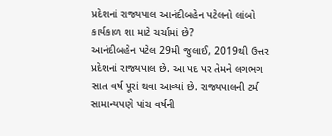પ્રદેશનાં રાજ્યપાલ આનંદીબહેન પટેલનો લાંબો કાર્યકાળ શા માટે ચર્ચામાં છે?
આનંદીબહેન પટેલ 29મી જુલાઈ, 2019થી ઉત્તર પ્રદેશનાં રાજ્યપાલ છે. આ પદ પર તેમને લગભગ સાત વર્ષ પૂરાં થવા આવ્યાં છે. રાજ્યપાલની ટર્મ સામાન્યપણે પાંચ વર્ષની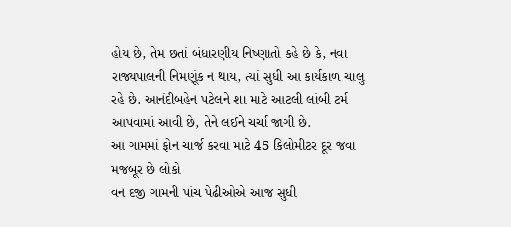હોય છે, તેમ છતાં બંધારણીય નિષ્ણાતો કહે છે કે, નવા રાજ્યપાલની નિમણૂંક ન થાય, ત્યાં સુધી આ કાર્યકાળ ચાલુ રહે છે. આનંદીબહેન પટેલને શા માટે આટલી લાંબી ટર્મ આપવામાં આવી છે, તેને લઈને ચર્ચા જાગી છે.
આ ગામમાં ફોન ચાર્જ કરવા માટે 45 કિલોમીટર દૂર જવા મજબૂર છે લોકો
વન દજી ગામની પાંચ પેઢીઓએ આજ સુધી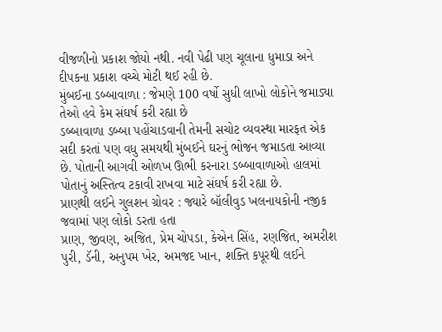વીજળીનો પ્રકાશ જોયો નથી. નવી પેઢી પણ ચૂલાના ધુમાડા અને દીપકના પ્રકાશ વચ્ચે મોટી થઈ રહી છે.
મુંબઈના ડબ્બાવાળા : જેમણે 100 વર્ષો સુધી લાખો લોકોને જમાડ્યા તેઓ હવે કેમ સંઘર્ષ કરી રહ્યા છે
ડબ્બાવાળા ડબ્બા પહોંચાડવાની તેમની સચોટ વ્યવસ્થા મારફત એક સદી કરતાં પણ વધુ સમયથી મુંબઈને ઘરનું ભોજન જમાડતા આવ્યા છે. પોતાની આગવી ઓળખ ઊભી કરનારા ડબ્બાવાળાઓ હાલમાં પોતાનું અસ્તિત્વ ટકાવી રાખવા માટે સંઘર્ષ કરી રહ્યા છે.
પ્રાણથી લઈને ગુલશન ગ્રોવર : જ્યારે બૉલીવુડ ખલનાયકોની નજીક જવામાં પણ લોકો ડરતા હતા
પ્રાણ, જીવણ, અજિત, પ્રેમ ચોપડા, કેએન સિંહ, રણજિત, અમરીશ પુરી, ડૅની, અનુપમ ખેર, અમજદ ખાન, શક્તિ કપૂરથી લઈને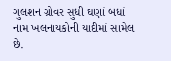ગુલશન ગ્રોવર સુધી ઘણાં બધાં નામ ખલનાયકોની યાદીમાં સામેલ છે.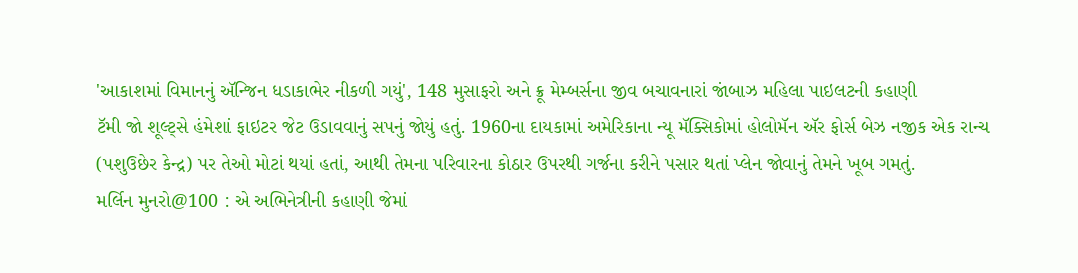'આકાશમાં વિમાનનું ઍન્જિન ધડાકાભેર નીકળી ગયું', 148 મુસાફરો અને ક્રૂ મેમ્બર્સના જીવ બચાવનારાં જાંબાઝ મહિલા પાઇલટની કહાણી
ટૅમી જો શૂલ્ટ્સે હંમેશાં ફાઇટર જેટ ઉડાવવાનું સપનું જોયું હતું. 1960ના દાયકામાં અમેરિકાના ન્યૂ મૅક્સિકોમાં હોલોમૅન ઍર ફોર્સ બેઝ નજીક એક રાન્ચ (પશુઉછેર કેન્દ્ર) પર તેઓ મોટાં થયાં હતાં, આથી તેમના પરિવારના કોઠાર ઉપરથી ગર્જના કરીને પસાર થતાં પ્લેન જોવાનું તેમને ખૂબ ગમતું.
મર્લિન મુનરો@100 : એ અભિનેત્રીની કહાણી જેમાં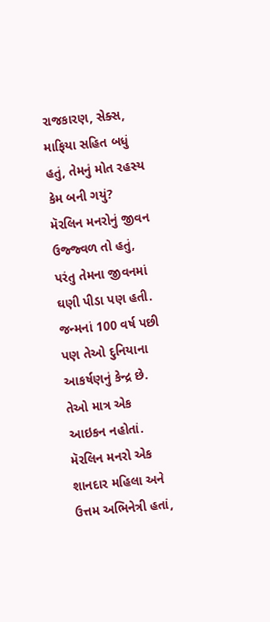રાજકારણ, સેક્સ, માફિયા સહિત બધું હતું, તેમનું મોત રહસ્ય કેમ બની ગયું?
મૅરલિન મનરોનું જીવન ઉજ્જ્વળ તો હતું, પરંતુ તેમના જીવનમાં ઘણી પીડા પણ હતી. જન્મનાં 100 વર્ષ પછી પણ તેઓ દુનિયાના આકર્ષણનું કેન્દ્ર છે. તેઓ માત્ર એક આઇકન નહોતાં. મૅરલિન મનરો એક શાનદાર મહિલા અને ઉત્તમ અભિનેત્રી હતાં,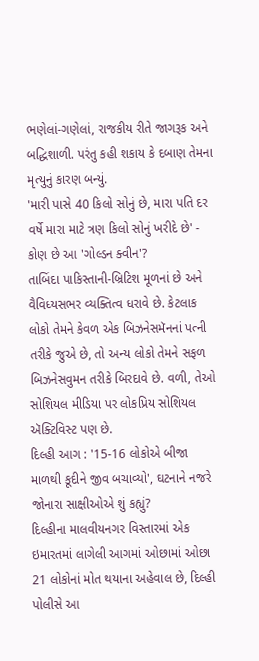ભણેલાં-ગણેલાં, રાજકીય રીતે જાગરૂક અને બદ્ધિશાળી. પરંતુ કહી શકાય કે દબાણ તેમના મૃત્યુનું કારણ બન્યું.
'મારી પાસે 40 કિલો સોનું છે, મારા પતિ દર વર્ષે મારા માટે ત્રણ કિલો સોનું ખરીદે છે' - કોણ છે આ 'ગોલ્ડન ક્વીન'?
તાબિંદા પાકિસ્તાની-બ્રિટિશ મૂળનાં છે અને વૈવિધ્યસભર વ્યક્તિત્વ ધરાવે છે. કેટલાક લોકો તેમને કેવળ એક બિઝનેસમૅનનાં પત્ની તરીકે જુએ છે, તો અન્ય લોકો તેમને સફળ બિઝનેસવુમન તરીકે બિરદાવે છે. વળી, તેઓ સોશિયલ મીડિયા પર લોકપ્રિય સોશિયલ ઍક્ટિવિસ્ટ પણ છે.
દિલ્હી આગ : '15-16 લોકોએ બીજા માળથી કૂદીને જીવ બચાવ્યો', ઘટનાને નજરે જોનારા સાક્ષીઓએ શું કહ્યું?
દિલ્હીના માલવીયનગર વિસ્તારમાં એક ઇમારતમાં લાગેલી આગમાં ઓછામાં ઓછા 21 લોકોનાં મોત થયાના અહેવાલ છે, દિલ્હી પોલીસે આ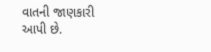વાતની જાણકારી આપી છે.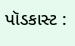પૉડકાસ્ટ :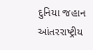દુનિયા જહાન
આંતરરાષ્ટ્રીય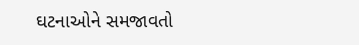ઘટનાઓને સમજાવતો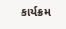કાર્યક્રમ